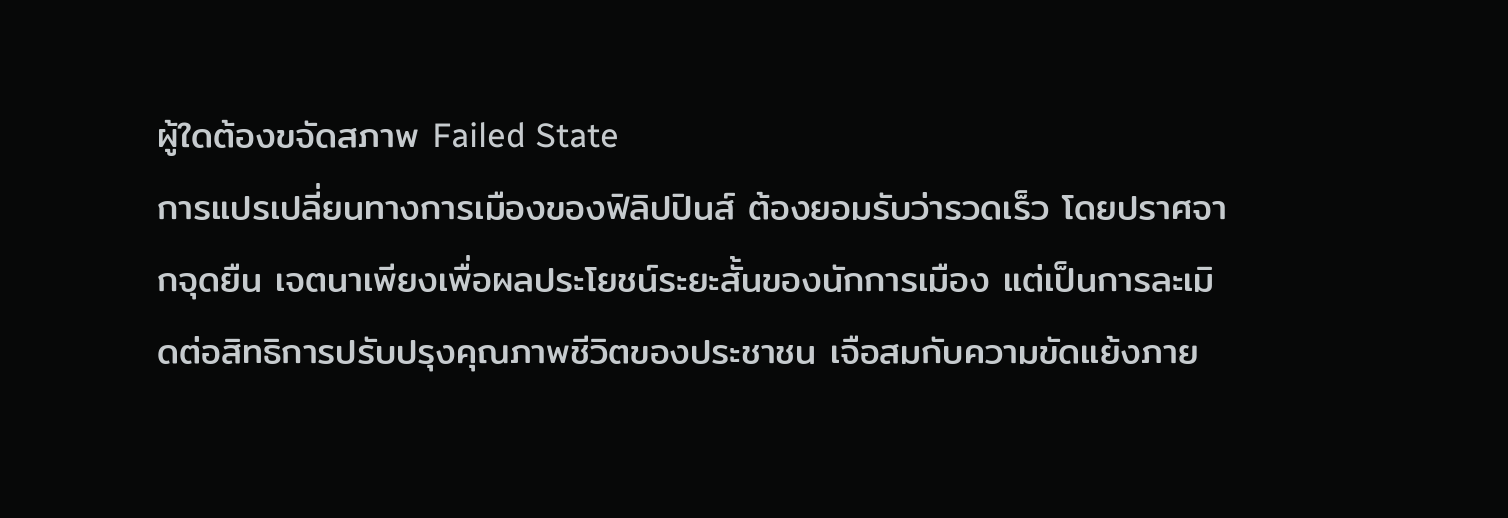ผู้ใดต้องขจัดสภาพ Failed State
การแปรเปลี่ยนทางการเมืองของฟิลิปปินส์ ต้องยอมรับว่ารวดเร็ว โดยปราศจากจุดยืน เจตนาเพียงเพื่อผลประโยชน์ระยะสั้นของนักการเมือง แต่เป็นการละเมิดต่อสิทธิการปรับปรุงคุณภาพชีวิตของประชาชน เจือสมกับความขัดแย้งภาย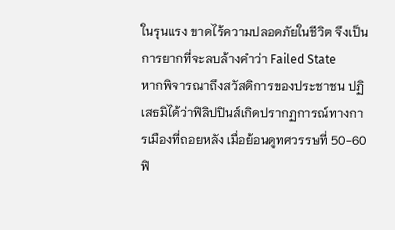ในรุนแรง ขาดไร้ความปลอดภัยในชีวิต จึงเป็นการยากที่จะลบล้างคำว่า Failed State
หากพิจารณาถึงสวัสดิการของประชาชน ปฏิเสธมิได้ว่าฟิลิปปินส์เกิดปรากฏการณ์ทางการเมืองที่ถอยหลัง เมื่อย้อนดูทศวรรษที่ 50-60 ฟิ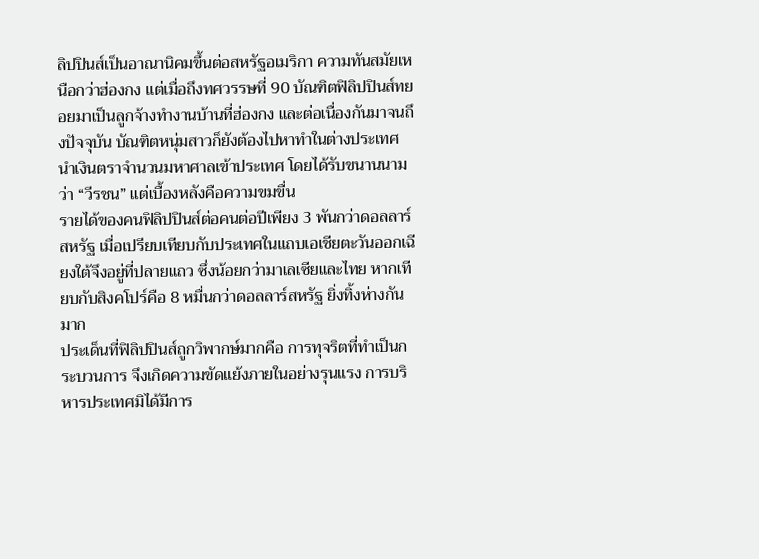ลิปปินส์เป็นอาณานิคมขึ้นต่อสหรัฐอเมริกา ความทันสมัยเหนือกว่าฮ่องกง แต่เมื่อถึงทศวรรษที่ 90 บัณฑิตฟิลิปปินส์ทยอยมาเป็นลูกจ้างทำงานบ้านที่ฮ่องกง และต่อเนื่องกันมาจนถึงปัจจุบัน บัณฑิตหนุ่มสาวก็ยังต้องไปหาทำในต่างประเทศ นำเงินตราจำนวนมหาศาลเข้าประเทศ โดยได้รับขนานนามว่า “วีรชน” แต่เบื้องหลังคือความขมขื่น
รายได้ของคนฟิลิปปินส์ต่อคนต่อปีเพียง 3 พันกว่าดอลลาร์สหรัฐ เมื่อเปรียบเทียบกับประเทศในแถบเอเชียตะวันออกเฉียงใต้จึงอยู่ที่ปลายแถว ซึ่งน้อยกว่ามาเลเซียและไทย หากเทียบกับสิงคโปร์คือ 8 หมื่นกว่าดอลลาร์สหรัฐ ยิ่งทิ้งห่างกันมาก
ประเด็นที่ฟิลิปปินส์ถูกวิพากษ์มากคือ การทุจริตที่ทำเป็นกระบวนการ จึงเกิดความขัดแย้งภายในอย่างรุนแรง การบริหารประเทศมิได้มีการ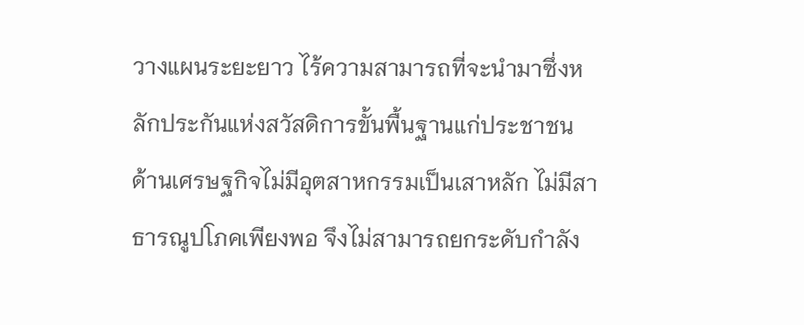วางแผนระยะยาว ไร้ความสามารถที่จะนำมาซึ่งหลักประกันแห่งสวัสดิการขั้นพื้นฐานแก่ประชาชน ด้านเศรษฐกิจไม่มีอุตสาหกรรมเป็นเสาหลัก ไม่มีสาธารณูปโภคเพียงพอ จึงไม่สามารถยกระดับกำลัง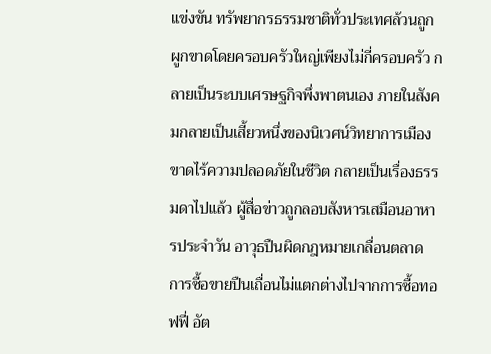แข่งขัน ทรัพยากรธรรมชาติทั่วประเทศล้วนถูกผูกขาดโดยครอบครัวใหญ่เพียงไม่กี่ครอบครัว กลายเป็นระบบเศรษฐกิจพึ่งพาตนเอง ภายในสังคมกลายเป็นเสี้ยวหนึ่งของนิเวศน์วิทยาการเมือง ขาดไร้ความปลอดภัยในชีวิต กลายเป็นเรื่องธรรมดาไปแล้ว ผู้สื่อข่าวถูกลอบสังหารเสมือนอาหารประจำวัน อาวุธปืนผิดกฎหมายเกลื่อนตลาด การซื้อขายปืนเถื่อนไม่แตกต่างไปจากการซื้อทอฟฟี่ อัต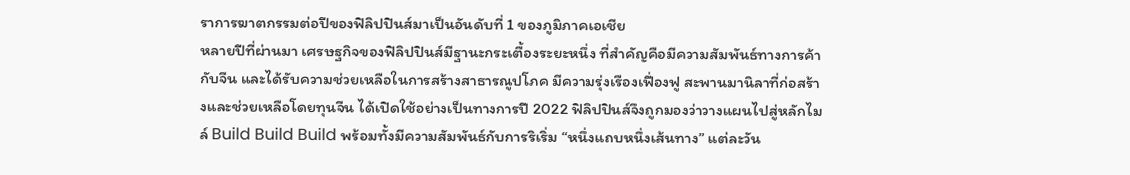ราการฆาตกรรมต่อปีของฟิลิปปินส์มาเป็นอันดับที่ 1 ของภูมิภาคเอเชีย
หลายปีที่ผ่านมา เศรษฐกิจของฟิลิปปินส์มีฐานะกระเตื้องระยะหนึ่ง ที่สำคัญคือมีความสัมพันธ์ทางการค้ากับจีน และได้รับความช่วยเหลือในการสร้างสาธารณูปโภค มีความรุ่งเรืองเฟื่องฟู สะพานมานิลาที่ก่อสร้างและช่วยเหลือโดยทุนจีน ได้เปิดใช้อย่างเป็นทางการปี 2022 ฟิลิปปินส์จึงถูกมองว่าวางแผนไปสู่หลักไมล์ Build Build Build พร้อมทั้งมีความสัมพันธ์กับการริเริ่ม “หนึ่งแถบหนึ่งเส้นทาง” แต่ละวัน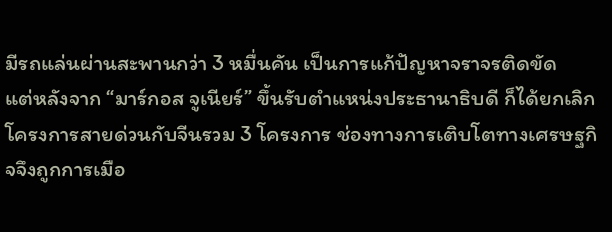มีรถแล่นผ่านสะพานกว่า 3 หมื่นคัน เป็นการแก้ปัญหาจราจรติดขัด
แต่หลังจาก “มาร์กอส จูเนียร์” ขึ้นรับตำแหน่งประธานาธิบดี ก็ได้ยกเลิกโครงการสายด่วนกับจีนรวม 3 โครงการ ช่องทางการเติบโตทางเศรษฐกิจจึงถูกการเมือ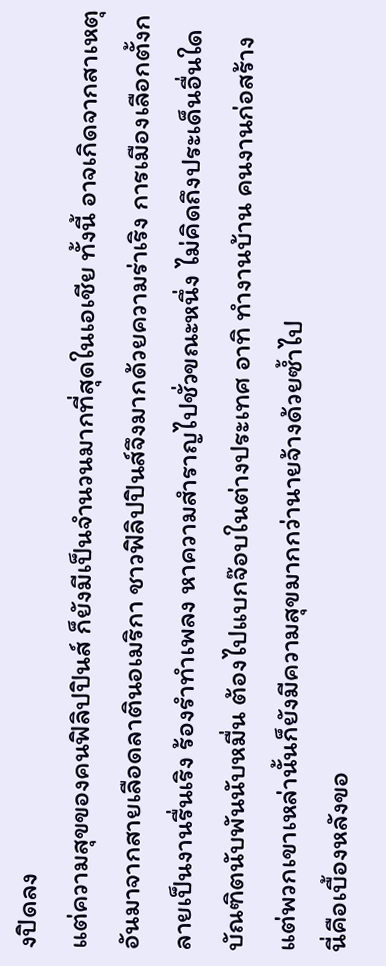งปิดลง
แต่ความสุขของคนฟิลิปปินส์ ก็ยังมีเป็นจำนวนมากที่สุดในเอเชีย ทั้งนี้ อาจเกิดจากสาเหตุอันมาจากสายเลือดลาตินอเมริกา ชาวฟิลิปปินส์จึงมากด้วยความร่าเริง การเมืองเลือกตั้งกลายเป็นงานรื่นเริง ร้องรำทำเพลง หาความสำราญไปชั่วขณะหนึ่ง ไม่คิดถึงประเด็นอื่นใด
บัณฑิตนับพันนับหมื่น ต้องไปแบกจ๊อบในต่างประเทศ อาทิ ทำงานบ้าน คนงานก่อสร้าง
แต่พวกเขาเหล่านั้นก็ยังมีความสุขมากกว่านายจ้างด้วยซ้ำไป
นี่คือเบื้องหลังขอ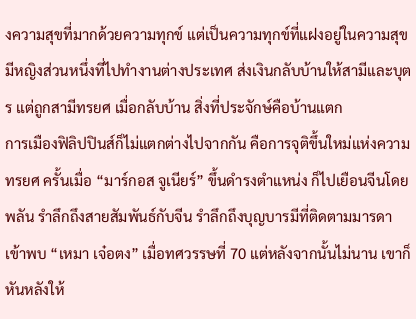งความสุขที่มากด้วยความทุกข์ แต่เป็นความทุกข์ที่แฝงอยู่ในความสุข มีหญิงส่วนหนึ่งที่ไปทำงานต่างประเทศ ส่งเงินกลับบ้านให้สามีและบุตร แต่ถูกสามีทรยศ เมื่อกลับบ้าน สิ่งที่ประจักษ์คือบ้านแตก
การเมืองฟิลิปปินส์ก็ไม่แตกต่างไปจากกัน คือการจุติขึ้นใหม่แห่งความทรยศ ครั้นเมื่อ “มาร์กอส จูเนียร์” ขึ้นดำรงตำแหน่ง ก็ไปเยือนจีนโดยพลัน รำลึกถึงสายสัมพันธ์กับจีน รำลึกถึงบุญบารมีที่ติดตามมารดาเข้าพบ “เหมา เจ๋อตง” เมื่อทศวรรษที่ 70 แต่หลังจากนั้นไม่นาน เขาก็หันหลังให้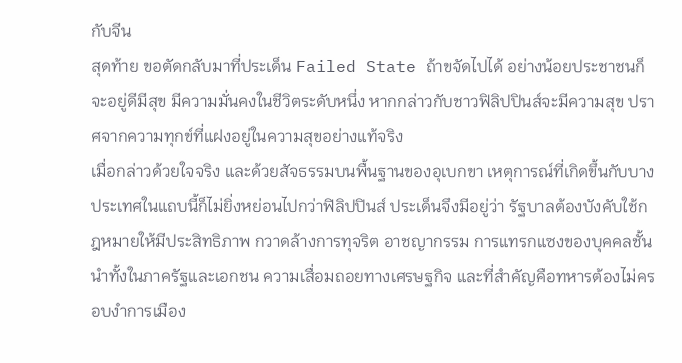กับจีน
สุดท้าย ขอตัดกลับมาที่ประเด็น Failed State ถ้าขจัดไปได้ อย่างน้อยประชาชนก็จะอยู่ดีมีสุข มีความมั่นคงในชีวิตระดับหนึ่ง หากกล่าวกับชาวฟิลิปปินส์จะมีความสุข ปราศจากความทุกข์ที่แฝงอยู่ในความสุขอย่างแท้จริง
เมื่อกล่าวด้วยใจจริง และด้วยสัจธรรมบนพื้นฐานของอุเบกขา เหตุการณ์ที่เกิดขึ้นกับบางประเทศในแถบนี้ก็ไม่ยิ่งหย่อนไปกว่าฟิลิปปินส์ ประเด็นจึงมีอยู่ว่า รัฐบาลต้องบังคับใช้กฎหมายให้มีประสิทธิภาพ กวาดล้างการทุจริต อาชญากรรม การแทรกแซงของบุคคลชั้นนำทั้งในภาครัฐและเอกชน ความเสื่อมถอยทางเศรษฐกิจ และที่สำคัญคือทหารต้องไม่ครอบงำการเมือง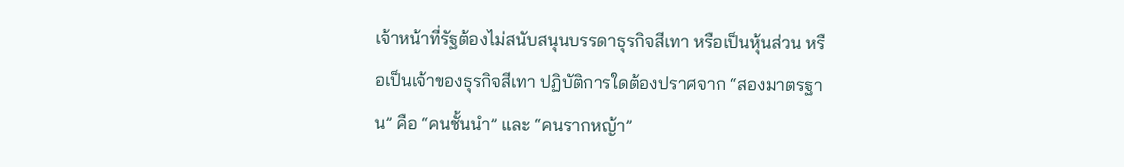เจ้าหน้าที่รัฐต้องไม่สนับสนุนบรรดาธุรกิจสีเทา หรือเป็นหุ้นส่วน หรือเป็นเจ้าของธุรกิจสีเทา ปฏิบัติการใดต้องปราศจาก “สองมาตรฐาน” คือ “คนชั้นนำ” และ “คนรากหญ้า”